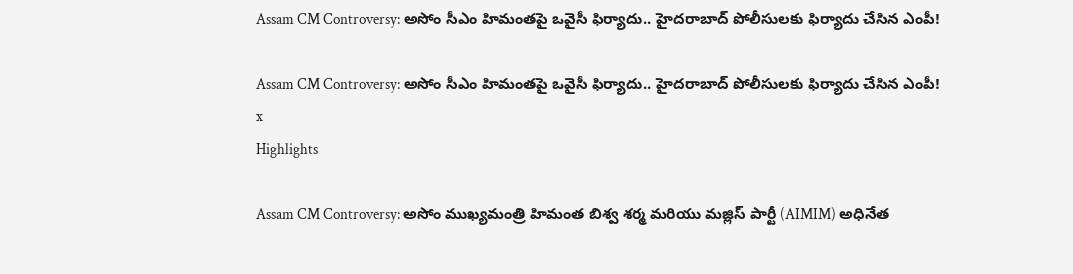Assam CM Controversy: అసోం సీఎం హిమంతపై ఒవైసీ ఫిర్యాదు.. హైదరాబాద్‌ పోలీసులకు ఫిర్యాదు చేసిన ఎంపీ!

Assam CM Controversy: అసోం సీఎం హిమంతపై ఒవైసీ ఫిర్యాదు.. హైదరాబాద్‌ పోలీసులకు ఫిర్యాదు చేసిన ఎంపీ!
x
Highlights

Assam CM Controversy: అసోం ముఖ్యమంత్రి హిమంత బిశ్వ శర్మ మరియు మజ్లిస్ పార్టీ (AIMIM) అధినేత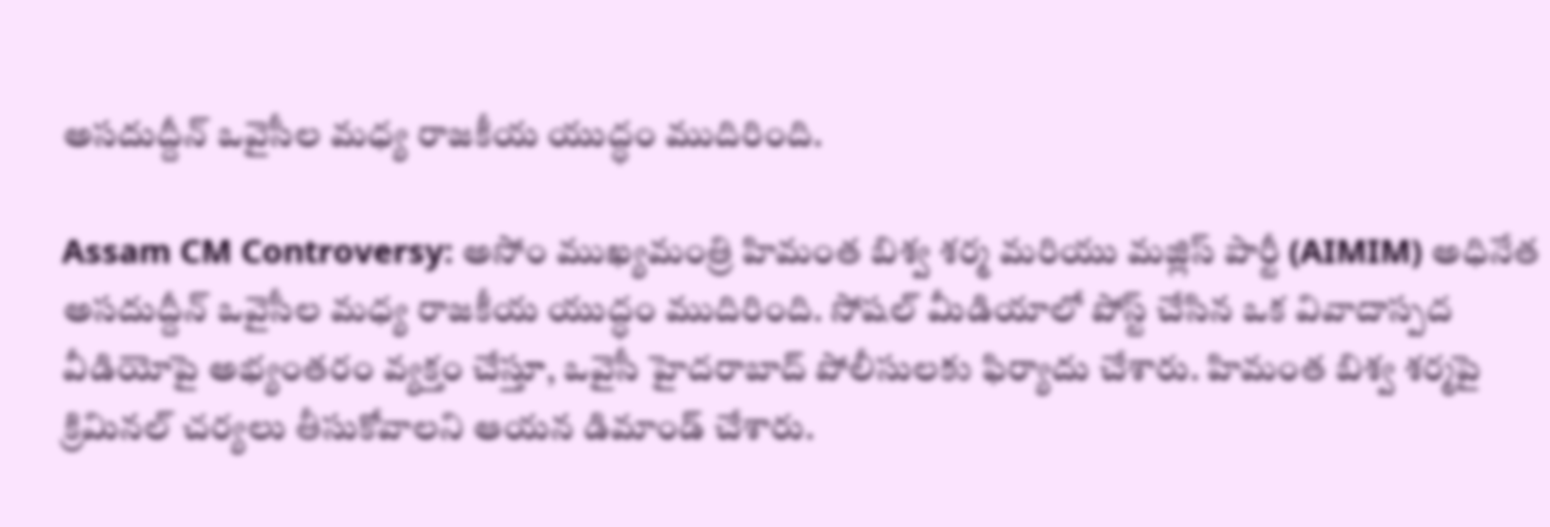అసదుద్దీన్ ఒవైసీల మధ్య రాజకీయ యుద్ధం ముదిరింది.

Assam CM Controversy: అసోం ముఖ్యమంత్రి హిమంత బిశ్వ శర్మ మరియు మజ్లిస్ పార్టీ (AIMIM) అధినేత అసదుద్దీన్ ఒవైసీల మధ్య రాజకీయ యుద్ధం ముదిరింది. సోషల్ మీడియాలో పోస్ట్ చేసిన ఒక వివాదాస్పద వీడియోపై అభ్యంతరం వ్యక్తం చేస్తూ, ఒవైసీ హైదరాబాద్ పోలీసులకు ఫిర్యాదు చేశారు. హిమంత బిశ్వ శర్మపై క్రిమినల్ చర్యలు తీసుకోవాలని ఆయన డిమాండ్ చేశారు.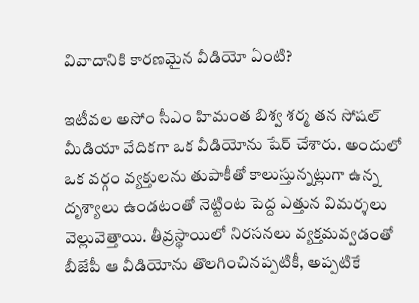వివాదానికి కారణమైన వీడియో ఏంటి?

ఇటీవల అసోం సీఎం హిమంత బిశ్వ శర్మ తన సోషల్ మీడియా వేదికగా ఒక వీడియోను షేర్ చేశారు. అందులో ఒక వర్గం వ్యక్తులను తుపాకీతో కాలుస్తున్నట్లుగా ఉన్న దృశ్యాలు ఉండటంతో నెట్టింట పెద్ద ఎత్తున విమర్శలు వెల్లువెత్తాయి. తీవ్రస్థాయిలో నిరసనలు వ్యక్తమవ్వడంతో బీజేపీ ఆ వీడియోను తొలగించినప్పటికీ, అప్పటికే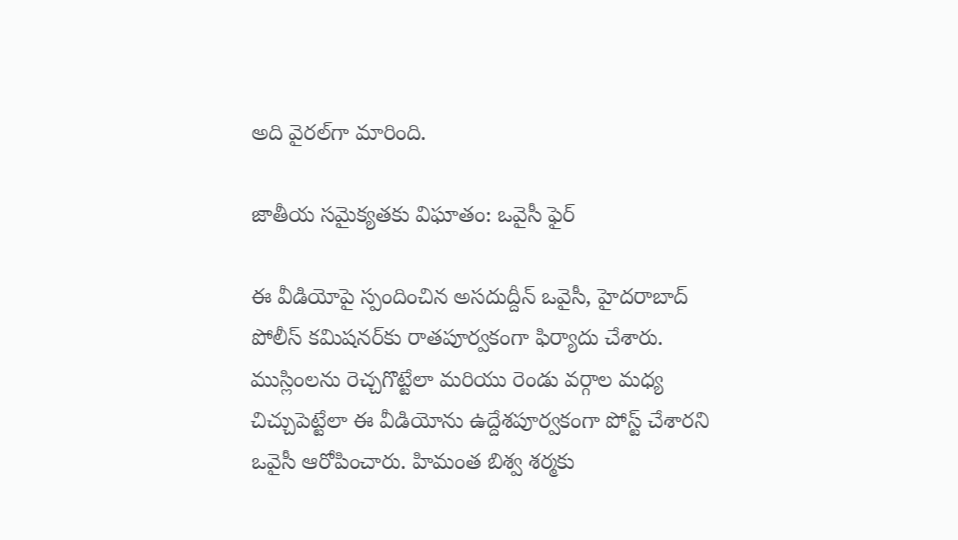అది వైరల్‌గా మారింది.

జాతీయ సమైక్యతకు విఘాతం: ఒవైసీ ఫైర్

ఈ వీడియోపై స్పందించిన అసదుద్దీన్ ఒవైసీ, హైదరాబాద్ పోలీస్ కమిషనర్‌కు రాతపూర్వకంగా ఫిర్యాదు చేశారు. ముస్లింలను రెచ్చగొట్టేలా మరియు రెండు వర్గాల మధ్య చిచ్చుపెట్టేలా ఈ వీడియోను ఉద్దేశపూర్వకంగా పోస్ట్ చేశారని ఒవైసీ ఆరోపించారు. హిమంత బిశ్వ శర్మకు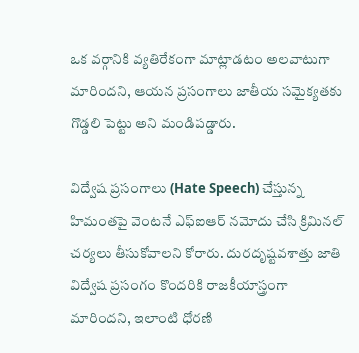ఒక వర్గానికి వ్యతిరేకంగా మాట్లాడటం అలవాటుగా మారిందని, ఆయన ప్రసంగాలు జాతీయ సమైక్యతకు గొడ్డలి పెట్టు అని మండిపడ్డారు.

విద్వేష ప్రసంగాలు (Hate Speech) చేస్తున్న హిమంతపై వెంటనే ఎఫ్‌ఐఆర్ నమోదు చేసి క్రిమినల్ చర్యలు తీసుకోవాలని కోరారు. దురదృష్టవశాత్తు జాతి విద్వేష ప్రసంగం కొందరికి రాజకీయాస్త్రంగా మారిందని, ఇలాంటి ధోరణి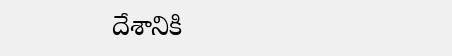దేశానికి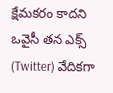క్షేమకరం కాదని ఒవైసీ తన ఎక్స్ (Twitter) వేదికగా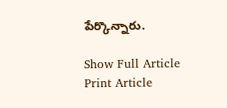పేర్కొన్నారు.

Show Full Article
Print Article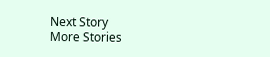Next Story
More Stories